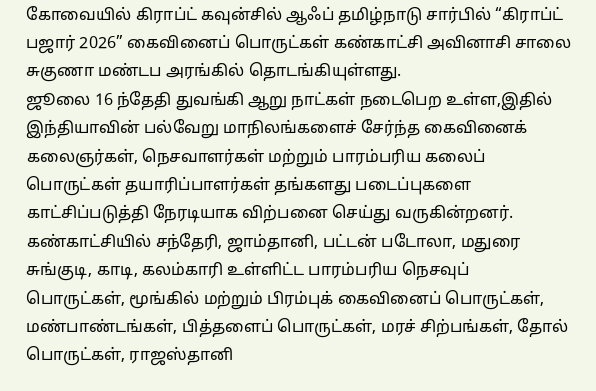கோவையில் கிராப்ட் கவுன்சில் ஆஃப் தமிழ்நாடு சார்பில் “கிராப்ட் பஜார் 2026” கைவினைப் பொருட்கள் கண்காட்சி அவினாசி சாலை சுகுணா மண்டப அரங்கில் தொடங்கியுள்ளது.
ஜூலை 16 ந்தேதி துவங்கி ஆறு நாட்கள் நடைபெற உள்ள,இதில் இந்தியாவின் பல்வேறு மாநிலங்களைச் சேர்ந்த கைவினைக் கலைஞர்கள், நெசவாளர்கள் மற்றும் பாரம்பரிய கலைப் பொருட்கள் தயாரிப்பாளர்கள் தங்களது படைப்புகளை காட்சிப்படுத்தி நேரடியாக விற்பனை செய்து வருகின்றனர்.
கண்காட்சியில் சந்தேரி, ஜாம்தானி, பட்டன் படோலா, மதுரை சுங்குடி, காடி, கலம்காரி உள்ளிட்ட பாரம்பரிய நெசவுப் பொருட்கள், மூங்கில் மற்றும் பிரம்புக் கைவினைப் பொருட்கள், மண்பாண்டங்கள், பித்தளைப் பொருட்கள், மரச் சிற்பங்கள், தோல் பொருட்கள், ராஜஸ்தானி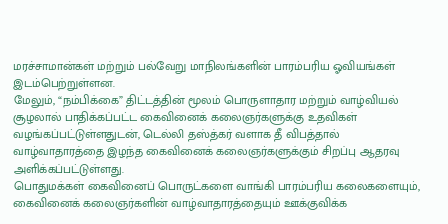மரச்சாமான்கள் மற்றும் பல்வேறு மாநிலங்களின் பாரம்பரிய ஓவியங்கள் இடம்பெற்றுள்ளன.
மேலும், “நம்பிக்கை” திட்டத்தின் மூலம் பொருளாதார மற்றும் வாழ்வியல் சூழலால் பாதிக்கப்பட்ட கைவினைக் கலைஞர்களுக்கு உதவிகள் வழங்கப்பட்டுள்ளதுடன், டெல்லி தஸ்த்கர் வளாக தீ விபத்தால் வாழ்வாதாரத்தை இழந்த கைவினைக் கலைஞர்களுக்கும் சிறப்பு ஆதரவு அளிக்கப்பட்டுள்ளது.
பொதுமக்கள் கைவினைப் பொருட்களை வாங்கி பாரம்பரிய கலைகளையும், கைவினைக் கலைஞர்களின் வாழ்வாதாரத்தையும் ஊக்குவிக்க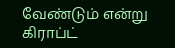வேண்டும் என்று கிராப்ட்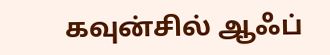கவுன்சில் ஆஃப்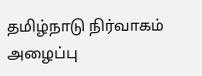தமிழ்நாடு நிர்வாகம் அழைப்பு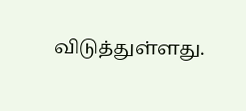விடுத்துள்ளது.